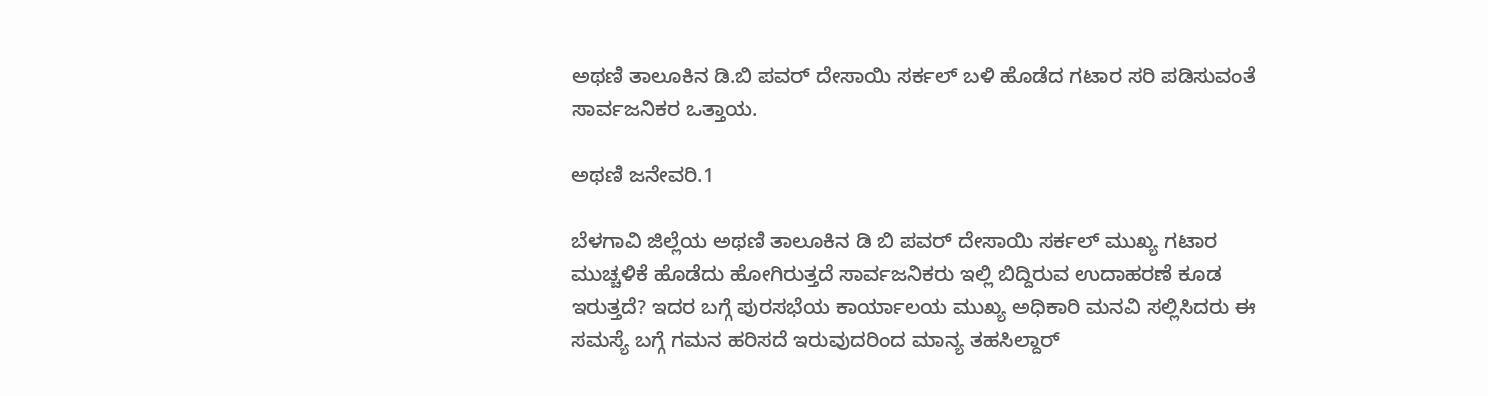ಅಥಣಿ ತಾಲೂಕಿನ ಡಿ.ಬಿ ಪವರ್ ದೇಸಾಯಿ ಸರ್ಕಲ್ ಬಳಿ ಹೊಡೆದ ಗಟಾರ ಸರಿ ಪಡಿಸುವಂತೆ ಸಾರ್ವಜನಿಕರ ಒತ್ತಾಯ.

ಅಥಣಿ ಜನೇವರಿ.1

ಬೆಳಗಾವಿ ಜಿಲ್ಲೆಯ ಅಥಣಿ ತಾಲೂಕಿನ ಡಿ ಬಿ ಪವರ್ ದೇಸಾಯಿ ಸರ್ಕಲ್ ಮುಖ್ಯ ಗಟಾರ ಮುಚ್ಚಳಿಕೆ ಹೊಡೆದು ಹೋಗಿರುತ್ತದೆ ಸಾರ್ವಜನಿಕರು ಇಲ್ಲಿ ಬಿದ್ದಿರುವ ಉದಾಹರಣೆ ಕೂಡ ಇರುತ್ತದೆ? ಇದರ ಬಗ್ಗೆ ಪುರಸಭೆಯ ಕಾರ್ಯಾಲಯ ಮುಖ್ಯ ಅಧಿಕಾರಿ ಮನವಿ ಸಲ್ಲಿಸಿದರು ಈ ಸಮಸ್ಯೆ ಬಗ್ಗೆ ಗಮನ ಹರಿಸದೆ ಇರುವುದರಿಂದ ಮಾನ್ಯ ತಹಸಿಲ್ದಾರ್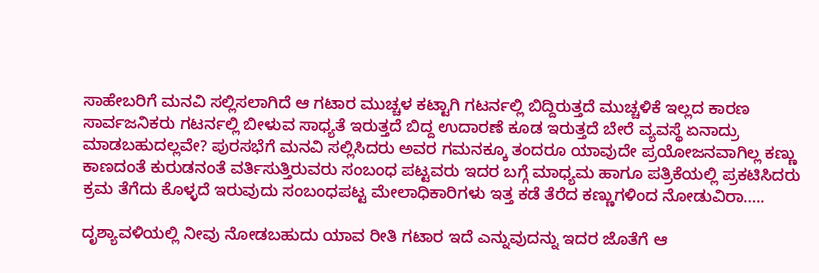ಸಾಹೇಬರಿಗೆ ಮನವಿ ಸಲ್ಲಿಸಲಾಗಿದೆ ಆ ಗಟಾರ ಮುಚ್ಚಳ ಕಟ್ಟಾಗಿ ಗಟರ್ನಲ್ಲಿ ಬಿದ್ದಿರುತ್ತದೆ ಮುಚ್ಚಳಿಕೆ ಇಲ್ಲದ ಕಾರಣ ಸಾರ್ವಜನಿಕರು ಗಟರ್ನಲ್ಲಿ ಬೀಳುವ ಸಾಧ್ಯತೆ ಇರುತ್ತದೆ ಬಿದ್ದ ಉದಾರಣೆ ಕೂಡ ಇರುತ್ತದೆ ಬೇರೆ ವ್ಯವಸ್ಥೆ ಏನಾದ್ರು ಮಾಡಬಹುದಲ್ಲವೇ? ಪುರಸಭೆಗೆ ಮನವಿ ಸಲ್ಲಿಸಿದರು ಅವರ ಗಮನಕ್ಕೂ ತಂದರೂ ಯಾವುದೇ ಪ್ರಯೋಜನವಾಗಿಲ್ಲ ಕಣ್ಣು ಕಾಣದಂತೆ ಕುರುಡನಂತೆ ವರ್ತಿಸುತ್ತಿರುವರು ಸಂಬಂಧ ಪಟ್ಟವರು ಇದರ ಬಗ್ಗೆ ಮಾಧ್ಯಮ ಹಾಗೂ ಪತ್ರಿಕೆಯಲ್ಲಿ ಪ್ರಕಟಿಸಿದರು ಕ್ರಮ ತೆಗೆದು ಕೊಳ್ಳದೆ ಇರುವುದು ಸಂಬಂಧಪಟ್ಟ ಮೇಲಾಧಿಕಾರಿಗಳು ಇತ್ತ ಕಡೆ ತೆರೆದ ಕಣ್ಣುಗಳಿಂದ ನೋಡುವಿರಾ…..

ದೃಶ್ಯಾವಳಿಯಲ್ಲಿ ನೀವು ನೋಡಬಹುದು ಯಾವ ರೀತಿ ಗಟಾರ ಇದೆ ಎನ್ನುವುದನ್ನು ಇದರ ಜೊತೆಗೆ ಆ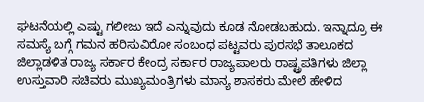ಘಟನೆಯಲ್ಲಿ ಎಷ್ಟು ಗಲೀಜು ಇದೆ ಎನ್ನುವುದು ಕೂಡ ನೋಡಬಹುದು. ಇನ್ನಾದ್ರೂ ಈ ಸಮಸ್ಯೆ ಬಗ್ಗೆ ಗಮನ ಹರಿಸುವಿರೋ ಸಂಬಂಧ ಪಟ್ಟವರು ಪುರಸಭೆ ತಾಲೂಕದ ಜಿಲ್ಲಾಡಳಿತ ರಾಜ್ಯ ಸರ್ಕಾರ ಕೇಂದ್ರ ಸರ್ಕಾರ ರಾಜ್ಯಪಾಲರು ರಾಷ್ಟ್ರಪತಿಗಳು ಜಿಲ್ಲಾ ಉಸ್ತುವಾರಿ ಸಚಿವರು ಮುಖ್ಯಮಂತ್ರಿಗಳು ಮಾನ್ಯ ಶಾಸಕರು ಮೇಲೆ ಹೇಳಿದ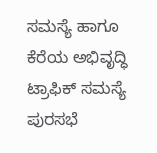ಸಮಸ್ಯೆ ಹಾಗೂ ಕೆರೆಯ ಅಭಿವೃದ್ಧಿ ಟ್ರಾಫಿಕ್ ಸಮಸ್ಯೆ ಪುರಸಭೆ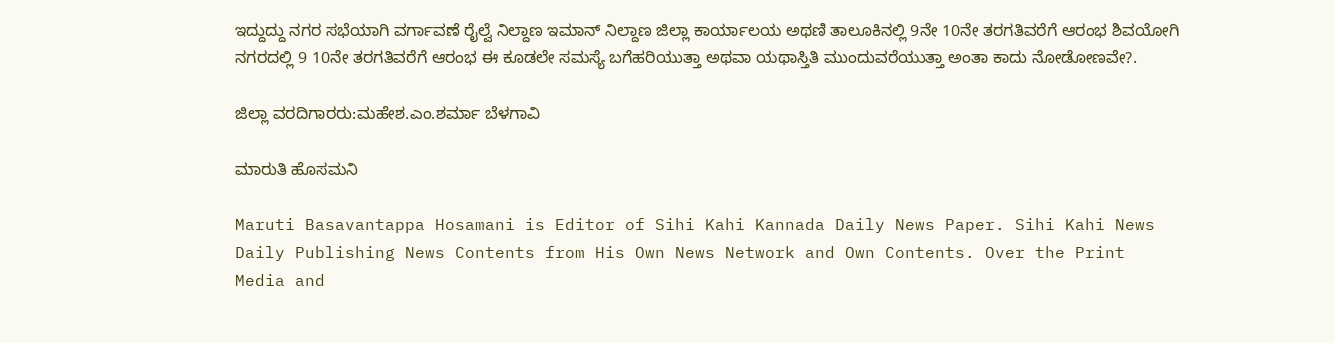ಇದ್ದುದ್ದು ನಗರ ಸಭೆಯಾಗಿ ವರ್ಗಾವಣೆ ರೈಲ್ವೆ ನಿಲ್ದಾಣ ಇಮಾನ್ ನಿಲ್ದಾಣ ಜಿಲ್ಲಾ ಕಾರ್ಯಾಲಯ ಅಥಣಿ ತಾಲೂಕಿನಲ್ಲಿ 9ನೇ 10ನೇ ತರಗತಿವರೆಗೆ ಆರಂಭ ಶಿವಯೋಗಿ ನಗರದಲ್ಲಿ 9 10ನೇ ತರಗತಿವರೆಗೆ ಆರಂಭ ಈ ಕೂಡಲೇ ಸಮಸ್ಯೆ ಬಗೆಹರಿಯುತ್ತಾ ಅಥವಾ ಯಥಾಸ್ತಿತಿ ಮುಂದುವರೆಯುತ್ತಾ ಅಂತಾ ಕಾದು ನೋಡೋಣವೇ?.

ಜಿಲ್ಲಾ ವರದಿಗಾರರು:ಮಹೇಶ.ಎಂ.ಶರ್ಮಾ ಬೆಳಗಾವಿ

ಮಾರುತಿ ಹೊಸಮನಿ

Maruti Basavantappa Hosamani is Editor of Sihi Kahi Kannada Daily News Paper. Sihi Kahi News Daily Publishing News Contents from His Own News Network and Own Contents. Over the Print Media and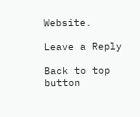Website.

Leave a Reply

Back to top button